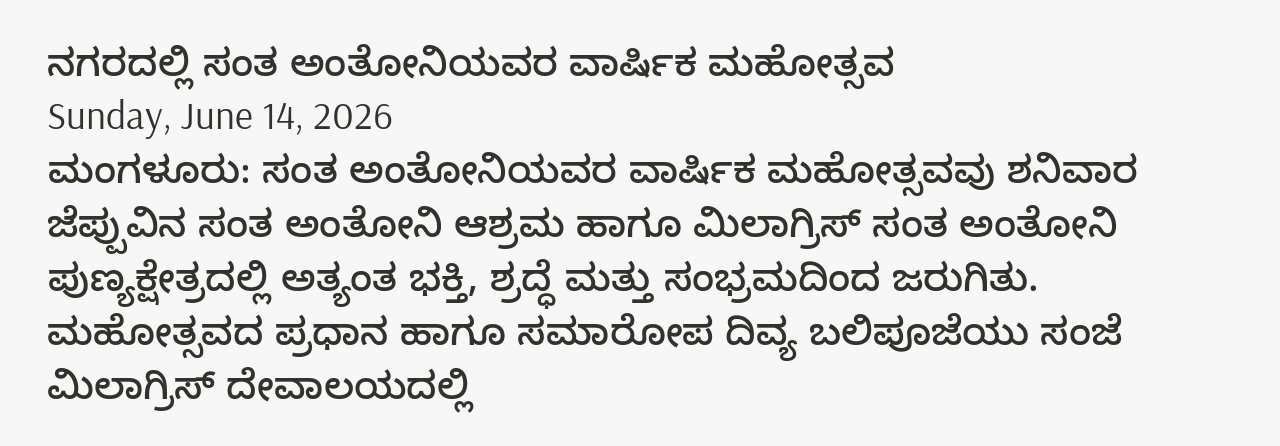ನಗರದಲ್ಲಿ ಸಂತ ಅಂತೋನಿಯವರ ವಾರ್ಷಿಕ ಮಹೋತ್ಸವ
Sunday, June 14, 2026
ಮಂಗಳೂರು: ಸಂತ ಅಂತೋನಿಯವರ ವಾರ್ಷಿಕ ಮಹೋತ್ಸವವು ಶನಿವಾರ ಜೆಪ್ಪುವಿನ ಸಂತ ಅಂತೋನಿ ಆಶ್ರಮ ಹಾಗೂ ಮಿಲಾಗ್ರಿಸ್ ಸಂತ ಅಂತೋನಿ ಪುಣ್ಯಕ್ಷೇತ್ರದಲ್ಲಿ ಅತ್ಯಂತ ಭಕ್ತಿ, ಶ್ರದ್ಧೆ ಮತ್ತು ಸಂಭ್ರಮದಿಂದ ಜರುಗಿತು.
ಮಹೋತ್ಸವದ ಪ್ರಧಾನ ಹಾಗೂ ಸಮಾರೋಪ ದಿವ್ಯ ಬಲಿಪೂಜೆಯು ಸಂಜೆ ಮಿಲಾಗ್ರಿಸ್ ದೇವಾಲಯದಲ್ಲಿ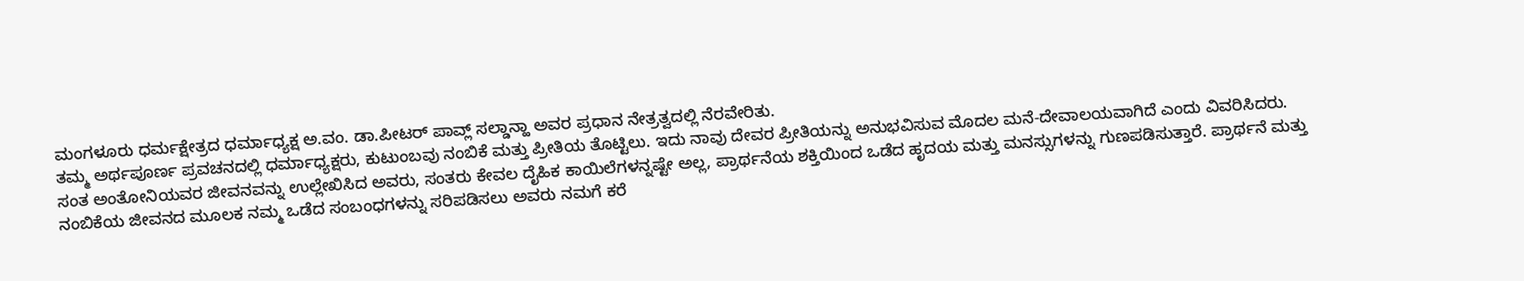ಮಂಗಳೂರು ಧರ್ಮಕ್ಷೇತ್ರದ ಧರ್ಮಾಧ್ಯಕ್ಷ ಅ.ವಂ. ಡಾ.ಪೀಟರ್ ಪಾವ್ಲ್ ಸಲ್ಡಾನ್ಹಾ ಅವರ ಪ್ರಧಾನ ನೇತ್ರತ್ವದಲ್ಲಿ ನೆರವೇರಿತು.
ತಮ್ಮ ಅರ್ಥಪೂರ್ಣ ಪ್ರವಚನದಲ್ಲಿ ಧರ್ಮಾಧ್ಯಕ್ಷರು, ಕುಟುಂಬವು ನಂಬಿಕೆ ಮತ್ತು ಪ್ರೀತಿಯ ತೊಟ್ಟಿಲು. ಇದು ನಾವು ದೇವರ ಪ್ರೀತಿಯನ್ನು ಅನುಭವಿಸುವ ಮೊದಲ ಮನೆ-ದೇವಾಲಯವಾಗಿದೆ ಎಂದು ವಿವರಿಸಿದರು.
ಸಂತ ಅಂತೋನಿಯವರ ಜೀವನವನ್ನು ಉಲ್ಲೇಖಿಸಿದ ಅವರು, ಸಂತರು ಕೇವಲ ದೈಹಿಕ ಕಾಯಿಲೆಗಳನ್ನಷ್ಟೇ ಅಲ್ಲ, ಪ್ರಾರ್ಥನೆಯ ಶಕ್ತಿಯಿಂದ ಒಡೆದ ಹೃದಯ ಮತ್ತು ಮನಸ್ಸುಗಳನ್ನು ಗುಣಪಡಿಸುತ್ತಾರೆ. ಪ್ರಾರ್ಥನೆ ಮತ್ತು ನಂಬಿಕೆಯ ಜೀವನದ ಮೂಲಕ ನಮ್ಮ ಒಡೆದ ಸಂಬಂಧಗಳನ್ನು ಸರಿಪಡಿಸಲು ಅವರು ನಮಗೆ ಕರೆ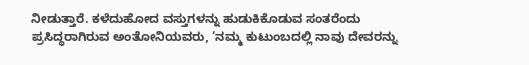ನೀಡುತ್ತಾರೆ. ಕಳೆದುಹೋದ ವಸ್ತುಗಳನ್ನು ಹುಡುಕಿಕೊಡುವ ಸಂತರೆಂದು ಪ್ರಸಿದ್ಧರಾಗಿರುವ ಅಂತೋನಿಯವರು, ‘ನಮ್ಮ ಕುಟುಂಬದಲ್ಲಿ ನಾವು ದೇವರನ್ನು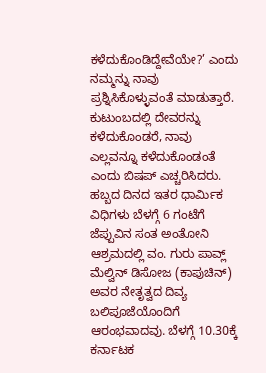ಕಳೆದುಕೊಂಡಿದ್ದೇವೆಯೇ?’ ಎಂದು ನಮ್ಮನ್ನು ನಾವು ಪ್ರಶ್ನಿಸಿಕೊಳ್ಳುವಂತೆ ಮಾಡುತ್ತಾರೆ. ಕುಟುಂಬದಲ್ಲಿ ದೇವರನ್ನು ಕಳೆದುಕೊಂಡರೆ, ನಾವು ಎಲ್ಲವನ್ನೂ ಕಳೆದುಕೊಂಡಂತೆ ಎಂದು ಬಿಷಪ್ ಎಚ್ಚರಿಸಿದರು.
ಹಬ್ಬದ ದಿನದ ಇತರ ಧಾರ್ಮಿಕ ವಿಧಿಗಳು ಬೆಳಗ್ಗೆ 6 ಗಂಟೆಗೆ ಜೆಪ್ಪುವಿನ ಸಂತ ಅಂತೋನಿ ಆಶ್ರಮದಲ್ಲಿ ವಂ. ಗುರು ಪಾವ್ಲ್ ಮೆಲ್ವಿನ್ ಡಿಸೋಜ (ಕಾಪುಚಿನ್) ಅವರ ನೇತೃತ್ವದ ದಿವ್ಯ ಬಲಿಪೂಜೆಯೊಂದಿಗೆ ಆರಂಭವಾದವು. ಬೆಳಗ್ಗೆ 10.30ಕ್ಕೆ ಕರ್ನಾಟಕ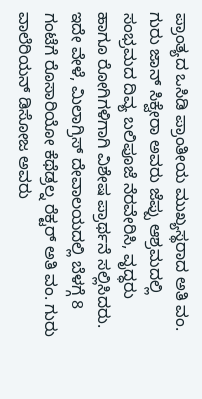ಪ್ರಾಂತ್ಯದ ಒಸಿಡಿ ಪ್ರಾಂತೀಯ ಮುಖ್ಯಸ್ಥರಾದ ಅತಿ ವಂ. ಗುರು ಜಾನ್ ಸಿಕ್ವೇರಾ ಅವರು ಜೆಪ್ಪು ಆಶ್ರಮದಲ್ಲಿ ಸಂಭ್ರಮದ ದಿವ್ಯ ಬಲಿಪೂಜೆ ನೆರವೇರಿಸಿ, ವೃದ್ಧರು ಹಾಗೂ ರೋಗಿಗಳಿಗಾಗಿ ವಿಶೇಷ ಪ್ರಾರ್ಥನೆ ಸಲ್ಲಿಸಿದರು.
ಇದೇ ವೇಳೆ, ಮಿಲಾಗ್ರಿಸ್ ದೇವಾಲಯದಲ್ಲಿ ಬೆಳಗ್ಗೆ 8 ಗಂಟೆಗೆ ರೊಸಾರಿಯೋ ಕೆಥೆಡ್ರಲ್ನ ರೆಕ್ಟರ್ ಅತಿ ವಂ. ಗುರು ವಾಲೆರಿಯನ್ ಡಿಸೋಜ ಅವರು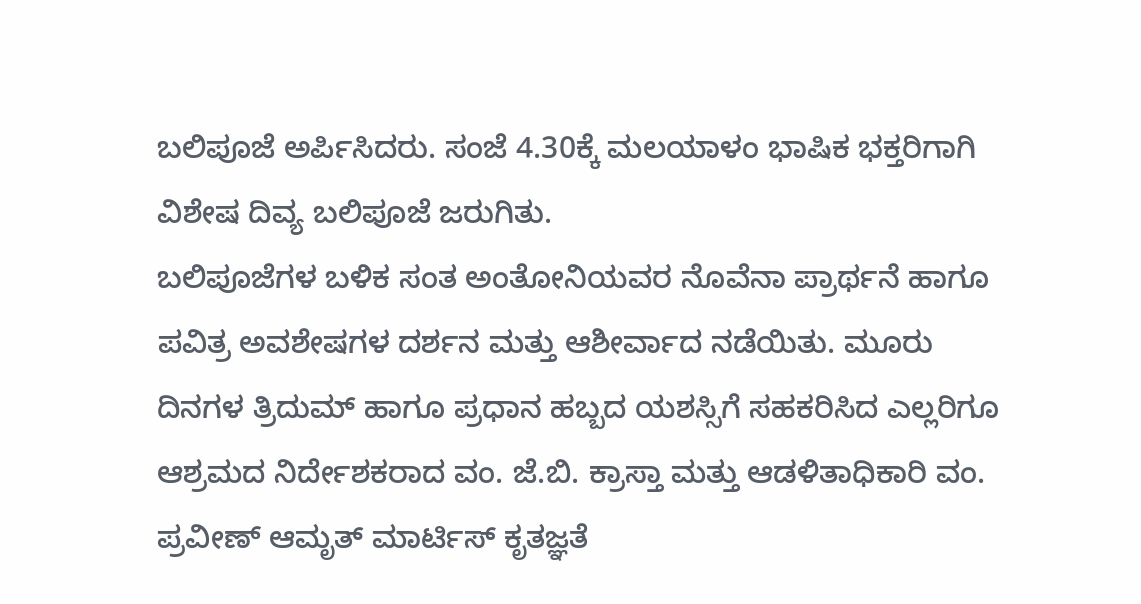ಬಲಿಪೂಜೆ ಅರ್ಪಿಸಿದರು. ಸಂಜೆ 4.30ಕ್ಕೆ ಮಲಯಾಳಂ ಭಾಷಿಕ ಭಕ್ತರಿಗಾಗಿ ವಿಶೇಷ ದಿವ್ಯ ಬಲಿಪೂಜೆ ಜರುಗಿತು.
ಬಲಿಪೂಜೆಗಳ ಬಳಿಕ ಸಂತ ಅಂತೋನಿಯವರ ನೊವೆನಾ ಪ್ರಾರ್ಥನೆ ಹಾಗೂ ಪವಿತ್ರ ಅವಶೇಷಗಳ ದರ್ಶನ ಮತ್ತು ಆಶೀರ್ವಾದ ನಡೆಯಿತು. ಮೂರು ದಿನಗಳ ತ್ರಿದುಮ್ ಹಾಗೂ ಪ್ರಧಾನ ಹಬ್ಬದ ಯಶಸ್ಸಿಗೆ ಸಹಕರಿಸಿದ ಎಲ್ಲರಿಗೂ ಆಶ್ರಮದ ನಿರ್ದೇಶಕರಾದ ವಂ. ಜೆ.ಬಿ. ಕ್ರಾಸ್ತಾ ಮತ್ತು ಆಡಳಿತಾಧಿಕಾರಿ ವಂ. ಪ್ರವೀಣ್ ಆಮೃತ್ ಮಾರ್ಟಿಸ್ ಕೃತಜ್ಞತೆ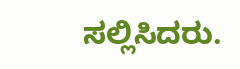ಸಲ್ಲಿಸಿದರು.